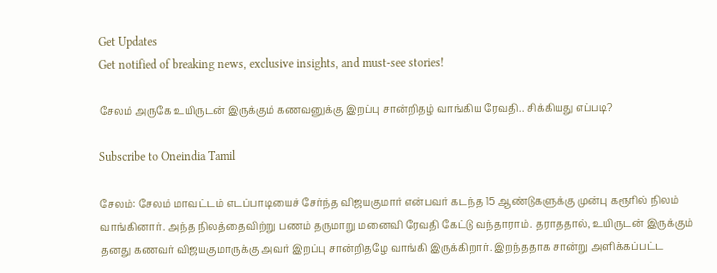Get Updates
Get notified of breaking news, exclusive insights, and must-see stories!

சேலம் அருகே உயிருடன் இருக்கும் கணவனுக்கு இறப்பு சான்றிதழ் வாங்கிய ரேவதி.. சிக்கியது எப்படி?

Subscribe to Oneindia Tamil

சேலம்: சேலம் மாவட்டம் எடப்பாடியைச் சேர்ந்த விஜயகுமார் என்பவர் கடந்த 15 ஆண்டுகளுக்கு முன்பு கரூரில் நிலம் வாங்கினார். அந்த நிலத்தைவிற்று பணம் தருமாறு மனைவி ரேவதி கேட்டு வந்தாராம். தராததால், உயிருடன் இருக்கும் தனது கணவர் விஜயகுமாருக்கு அவர் இறப்பு சான்றிதழே வாங்கி இருக்கிறார். இறந்ததாக சான்று அளிக்கப்பட்ட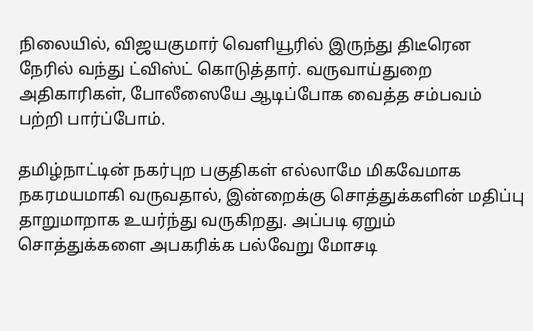நிலையில், விஜயகுமார் வெளியூரில் இருந்து திடீரென நேரில் வந்து ட்விஸ்ட் கொடுத்தார். வருவாய்துறை அதிகாரிகள், போலீஸையே ஆடிப்போக வைத்த சம்பவம் பற்றி பார்ப்போம்.

தமிழ்நாட்டின் நகர்புற பகுதிகள் எல்லாமே மிகவேமாக நகரமயமாகி வருவதால், இன்றைக்கு சொத்துக்களின் மதிப்பு தாறுமாறாக உயர்ந்து வருகிறது. அப்படி ஏறும் சொத்துக்களை அபகரிக்க பல்வேறு மோசடி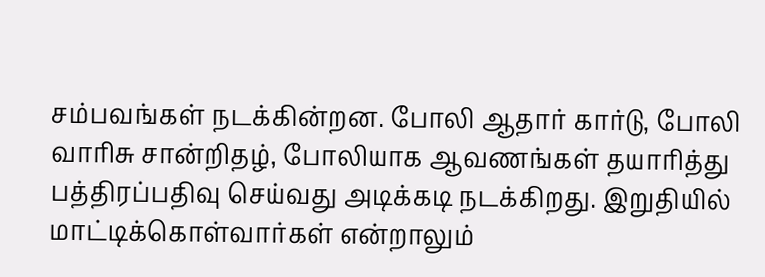சம்பவங்கள் நடக்கின்றன. போலி ஆதார் கார்டு, போலி வாரிசு சான்றிதழ், போலியாக ஆவணங்கள் தயாரித்து பத்திரப்பதிவு செய்வது அடிக்கடி நடக்கிறது. இறுதியில் மாட்டிக்கொள்வார்கள் என்றாலும்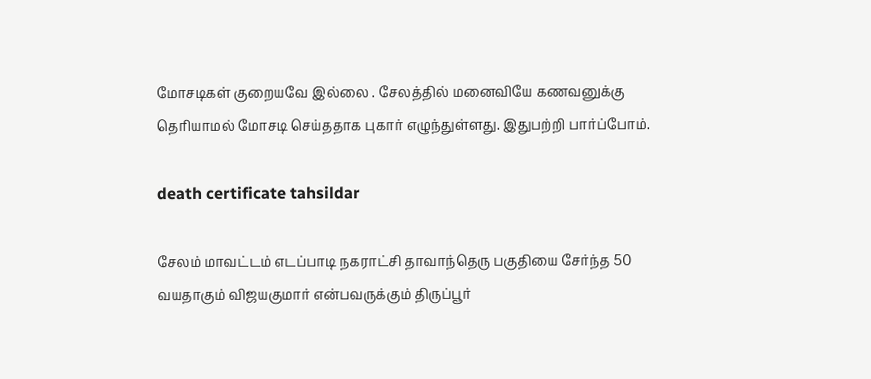மோசடிகள் குறையவே இல்லை . சேலத்தில் மனைவியே கணவனுக்கு தெரியாமல் மோசடி செய்ததாக புகார் எழுந்துள்ளது. இதுபற்றி பார்ப்போம்.

death certificate tahsildar

சேலம் மாவட்டம் எடப்பாடி நகராட்சி தாவாந்தெரு பகுதியை சேர்ந்த 50 வயதாகும் விஜயகுமார் என்பவருக்கும் திருப்பூர்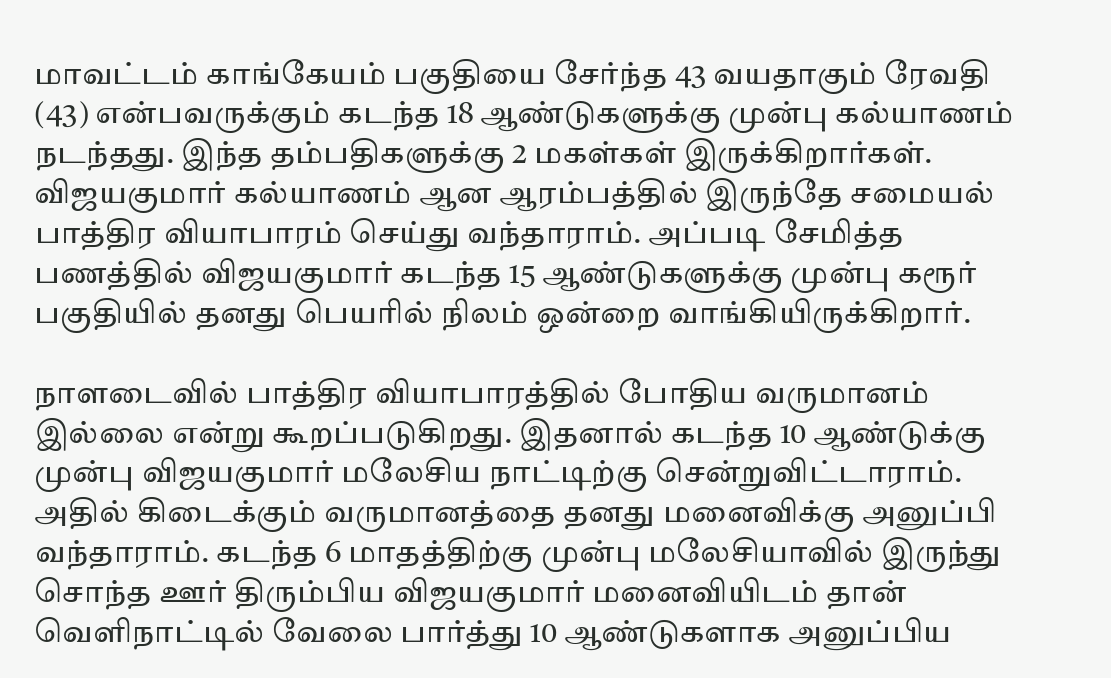மாவட்டம் காங்கேயம் பகுதியை சேர்ந்த 43 வயதாகும் ரேவதி (43) என்பவருக்கும் கடந்த 18 ஆண்டுகளுக்கு முன்பு கல்யாணம் நடந்தது. இந்த தம்பதிகளுக்கு 2 மகள்கள் இருக்கிறார்கள். விஜயகுமார் கல்யாணம் ஆன ஆரம்பத்தில் இருந்தே சமையல் பாத்திர வியாபாரம் செய்து வந்தாராம். அப்படி சேமித்த பணத்தில் விஜயகுமார் கடந்த 15 ஆண்டுகளுக்கு முன்பு கரூர் பகுதியில் தனது பெயரில் நிலம் ஒன்றை வாங்கியிருக்கிறார்.

நாளடைவில் பாத்திர வியாபாரத்தில் போதிய வருமானம் இல்லை என்று கூறப்படுகிறது. இதனால் கடந்த 10 ஆண்டுக்கு முன்பு விஜயகுமார் மலேசிய நாட்டிற்கு சென்றுவிட்டாராம். அதில் கிடைக்கும் வருமானத்தை தனது மனைவிக்கு அனுப்பி வந்தாராம். கடந்த 6 மாதத்திற்கு முன்பு மலேசியாவில் இருந்து சொந்த ஊர் திரும்பிய விஜயகுமார் மனைவியிடம் தான் வெளிநாட்டில் வேலை பார்த்து 10 ஆண்டுகளாக அனுப்பிய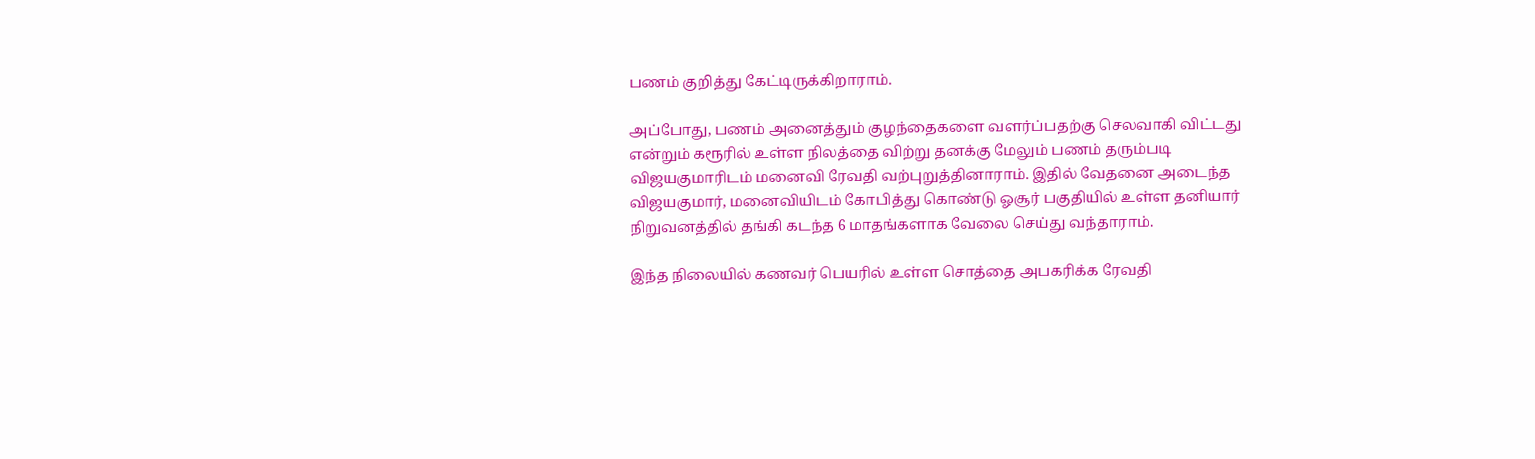பணம் குறித்து கேட்டிருக்கிறாராம்.

அப்போது, பணம் அனைத்தும் குழந்தைகளை வளர்ப்பதற்கு செலவாகி விட்டது என்றும் கரூரில் உள்ள நிலத்தை விற்று தனக்கு மேலும் பணம் தரும்படி விஜயகுமாரிடம் மனைவி ரேவதி வற்புறுத்தினாராம். இதில் வேதனை அடைந்த விஜயகுமார், மனைவியிடம் கோபித்து கொண்டு ஓசூர் பகுதியில் உள்ள தனியார் நிறுவனத்தில் தங்கி கடந்த 6 மாதங்களாக வேலை செய்து வந்தாராம்.

இந்த நிலையில் கணவர் பெயரில் உள்ள சொத்தை அபகரிக்க ரேவதி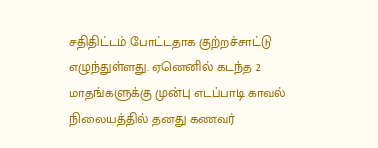சதிதிட்டம் போட்டதாக குற்றச்சாட்டு எழுந்துள்ளது. ஏனெனில் கடந்த 2 மாதங்களுக்கு முன்பு எடப்பாடி காவல் நிலையத்தில் தனது கணவர்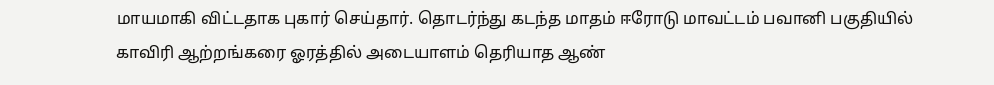மாயமாகி விட்டதாக புகார் செய்தார். தொடர்ந்து கடந்த மாதம் ஈரோடு மாவட்டம் பவானி பகுதியில் காவிரி ஆற்றங்கரை ஓரத்தில் அடையாளம் தெரியாத ஆண்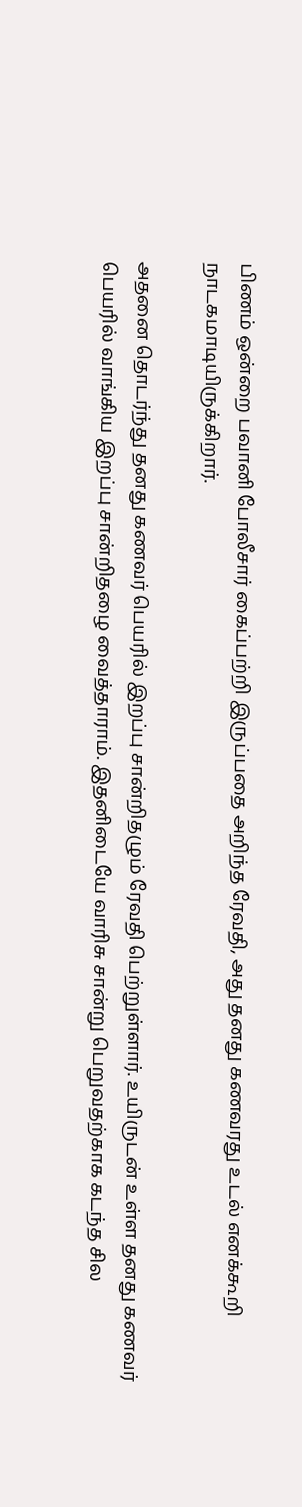பிணம் ஒன்றை பவானி போலீசார் கைப்பற்றி இருப்பதை அறிந்த ரேவதி, அது தனது கணவரது உடல் எனக்கூறி நாடகமாடியிருக்கிறார்.

அதனை தொடர்ந்து தனது கணவர் பெயரில் இறப்பு சான்றிதழும் ரேவதி பெற்றுள்ளார். உயிருடன் உள்ள தனது கணவர் பெயரில் வாங்கிய இறப்பு சான்றிதழை வைத்தாராம். இதனிடையே வாரிசு சான்று பெறுவதற்காக கடந்த சில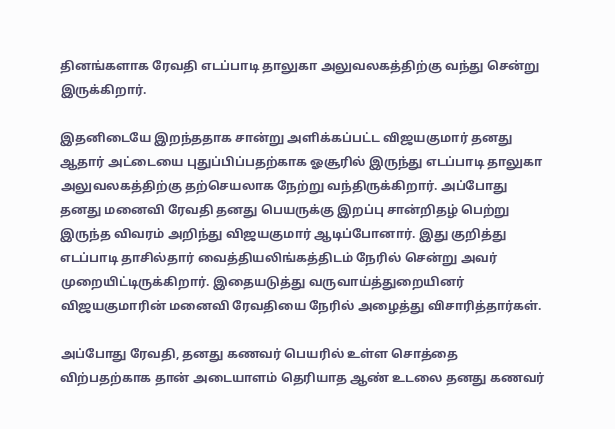தினங்களாக ரேவதி எடப்பாடி தாலுகா அலுவலகத்திற்கு வந்து சென்று இருக்கிறார்.

இதனிடையே இறந்ததாக சான்று அளிக்கப்பட்ட விஜயகுமார் தனது ஆதார் அட்டையை புதுப்பிப்பதற்காக ஓசூரில் இருந்து எடப்பாடி தாலுகா அலுவலகத்திற்கு தற்செயலாக நேற்று வந்திருக்கிறார். அப்போது தனது மனைவி ரேவதி தனது பெயருக்கு இறப்பு சான்றிதழ் பெற்று இருந்த விவரம் அறிந்து விஜயகுமார் ஆடிப்போனார். இது குறித்து எடப்பாடி தாசில்தார் வைத்தியலிங்கத்திடம் நேரில் சென்று அவர் முறையிட்டிருக்கிறார். இதையடுத்து வருவாய்த்துறையினர் விஜயகுமாரின் மனைவி ரேவதியை நேரில் அழைத்து விசாரித்தார்கள்.

அப்போது ரேவதி, தனது கணவர் பெயரில் உள்ள சொத்தை விற்பதற்காக தான் அடையாளம் தெரியாத ஆண் உடலை தனது கணவர்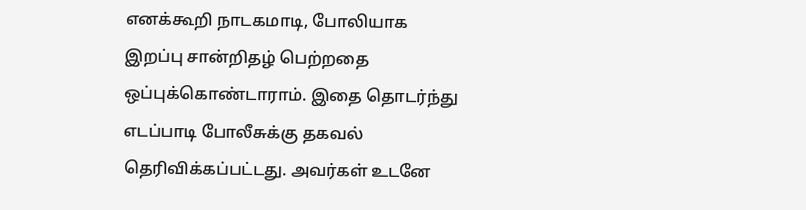எனக்கூறி நாடகமாடி, போலியாக இறப்பு சான்றிதழ் பெற்றதை ஒப்புக்கொண்டாராம். இதை தொடர்ந்து எடப்பாடி போலீசுக்கு தகவல் தெரிவிக்கப்பட்டது. அவர்கள் உடனே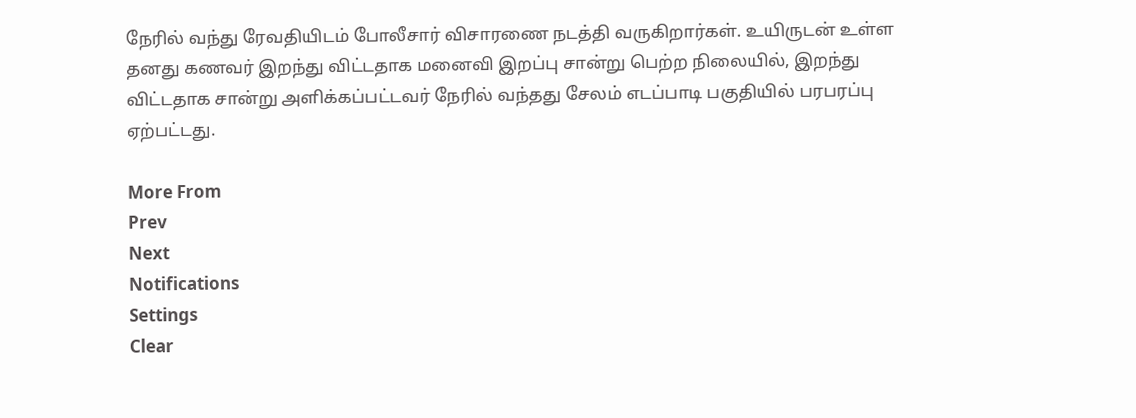நேரில் வந்து ரேவதியிடம் போலீசார் விசாரணை நடத்தி வருகிறார்கள். உயிருடன் உள்ள தனது கணவர் இறந்து விட்டதாக மனைவி இறப்பு சான்று பெற்ற நிலையில், இறந்து விட்டதாக சான்று அளிக்கப்பட்டவர் நேரில் வந்தது சேலம் எடப்பாடி பகுதியில் பரபரப்பு ஏற்பட்டது.

More From
Prev
Next
Notifications
Settings
Clear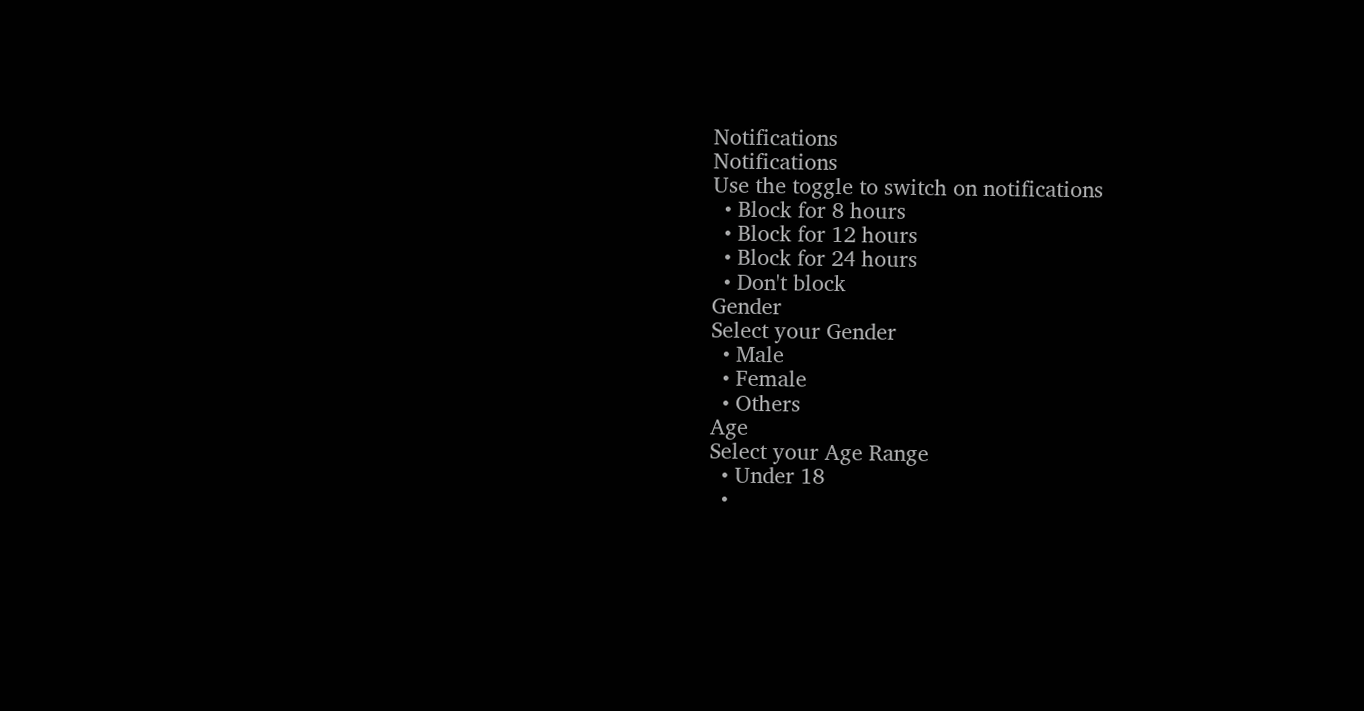Notifications
Notifications
Use the toggle to switch on notifications
  • Block for 8 hours
  • Block for 12 hours
  • Block for 24 hours
  • Don't block
Gender
Select your Gender
  • Male
  • Female
  • Others
Age
Select your Age Range
  • Under 18
  •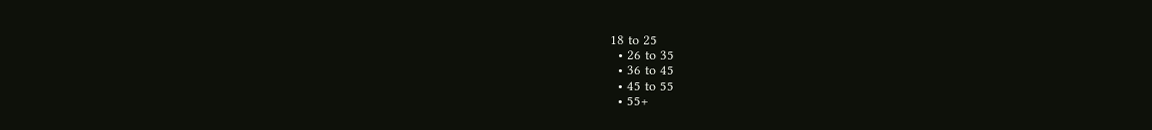18 to 25
  • 26 to 35
  • 36 to 45
  • 45 to 55
  • 55+